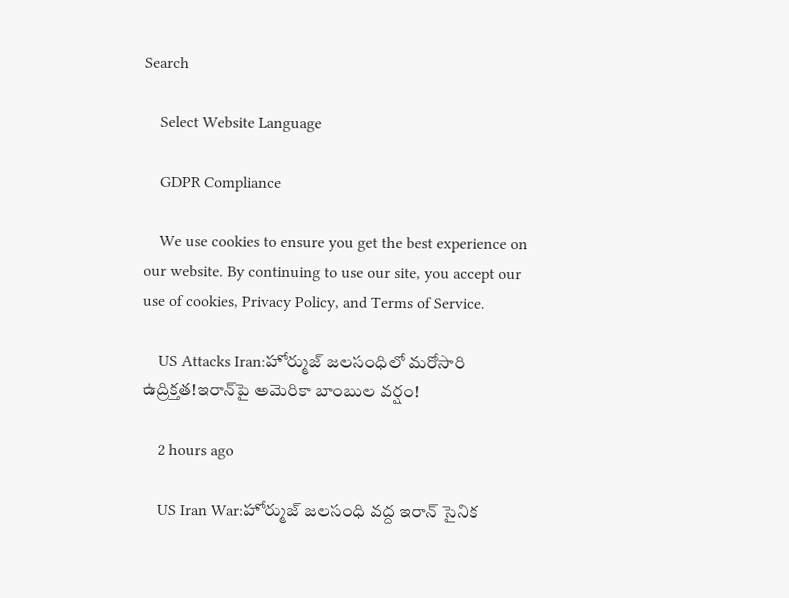Search

    Select Website Language

    GDPR Compliance

    We use cookies to ensure you get the best experience on our website. By continuing to use our site, you accept our use of cookies, Privacy Policy, and Terms of Service.

    US Attacks Iran:హోర్ముజ్ జలసంధిలో మరోసారి ఉద్రిక్తత!ఇరాన్‌పై అమెరికా బాంబుల వర్షం!

    2 hours ago

    US Iran War:హోర్ముజ్ జలసంధి వద్ద ఇరాన్ సైనిక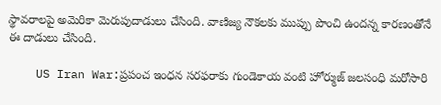స్థావరాలపై అమెరికా మెరుపుదాడులు చేసింది. వాణిజ్య నౌకలకు ముప్పు పొంచి ఉందన్న కారణంతోనే ఈ దాడులు చేసింది.

    US Iran War:ప్రపంచ ఇంధన సరఫరాకు గుండెకాయ వంటి హోర్ముజ్ జలసంధి మరోసారి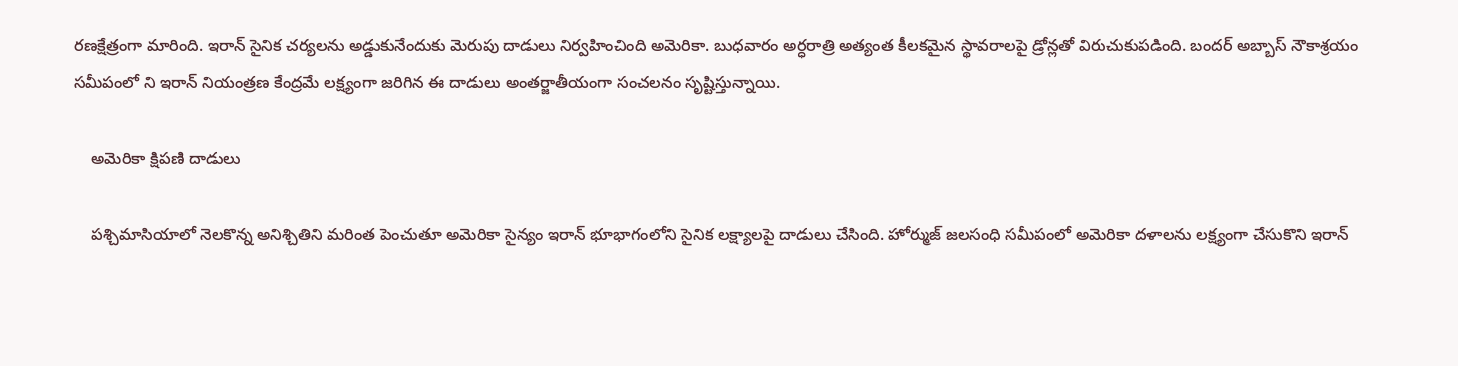రణక్షేత్రంగా మారింది. ఇరాన్ సైనిక చర్యలను అడ్డుకునేందుకు మెరుపు దాడులు నిర్వహించింది అమెరికా. బుధవారం అర్ధరాత్రి అత్యంత కీలకమైన స్థావరాలపై డ్రోన్లతో విరుచుకుపడింది. బందర్ అబ్బాస్‌ నౌకాశ్రయం సమీపంలో ని ఇరాన్ నియంత్రణ కేంద్రమే లక్ష్యంగా జరిగిన ఈ దాడులు అంతర్జాతీయంగా సంచలనం సృష్టిస్తున్నాయి.

    అమెరికా క్షిపణి దాడులు

    పశ్చిమాసియాలో నెలకొన్న అనిశ్చితిని మరింత పెంచుతూ అమెరికా సైన్యం ఇరాన్ భూభాగంలోని సైనిక లక్ష్యాలపై దాడులు చేసింది. హోర్ముజ్ జలసంధి సమీపంలో అమెరికా దళాలను లక్ష్యంగా చేసుకొని ఇరాన్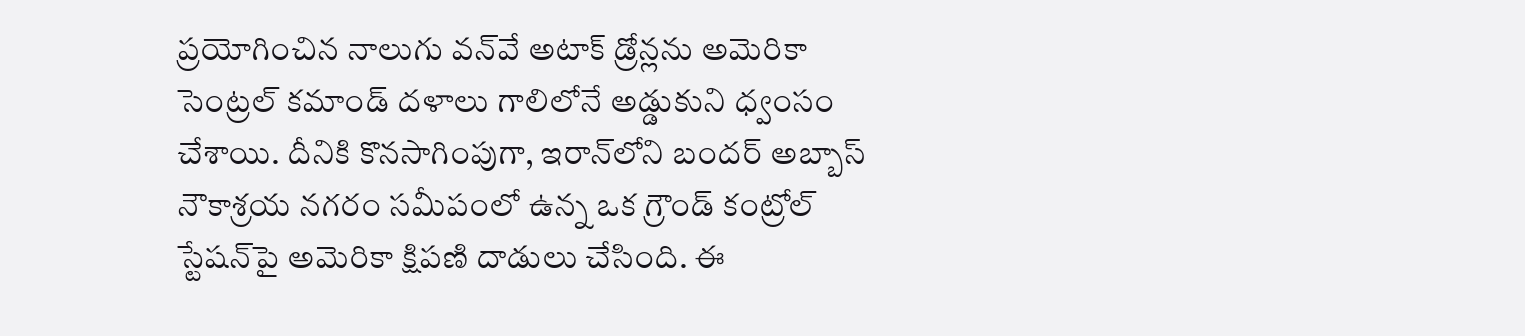ప్రయోగించిన నాలుగు వన్‌వే అటాక్ డ్రోన్లను అమెరికా సెంట్రల్ కమాండ్ దళాలు గాలిలోనే అడ్డుకుని ధ్వంసం చేశాయి. దీనికి కొనసాగింపుగా, ఇరాన్‌లోని బందర్ అబ్బాస్‌ నౌకాశ్రయ నగరం సమీపంలో ఉన్న ఒక గ్రౌండ్ కంట్రోల్ స్టేషన్‌పై అమెరికా క్షిపణి దాడులు చేసింది. ఈ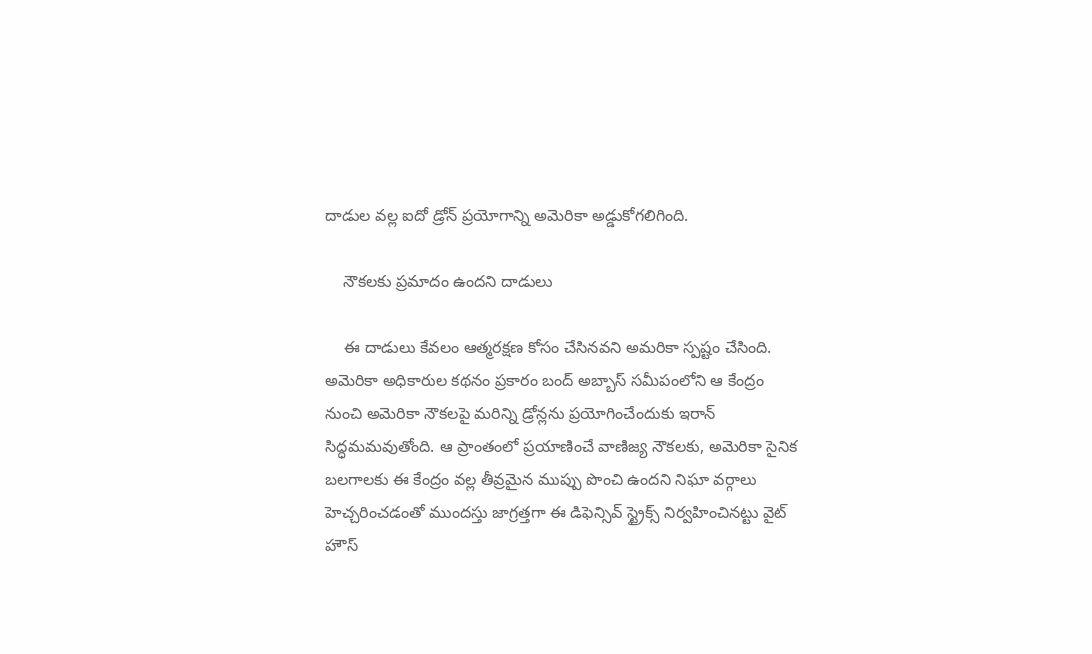దాడుల వల్ల ఐదో డ్రోన్ ప్రయోగాన్ని అమెరికా అడ్డుకోగలిగింది.

    నౌకలకు ప్రమాదం ఉందని దాడులు

    ఈ దాడులు కేవలం ఆత్మరక్షణ కోసం చేసినవని అమరికా స్పష్టం చేసింది. అమెరికా అధికారుల కథనం ప్రకారం బంద్ అబ్బాస్ సమీపంలోని ఆ కేంద్రం నుంచి అమెరికా నౌకలపై మరిన్ని డ్రోన్లను ప్రయోగించేందుకు ఇరాన్ సిద్ధమమవుతోంది. ఆ ప్రాంతంలో ప్రయాణించే వాణిజ్య నౌకలకు, అమెరికా సైనిక బలగాలకు ఈ కేంద్రం వల్ల తీవ్రమైన ముప్పు పొంచి ఉందని నిఘా వర్గాలు హెచ్చరించడంతో ముందస్తు జాగ్రత్తగా ఈ డిఫెన్సివ్ స్ట్రైక్స్ నిర్వహించినట్టు వైట్ హౌస్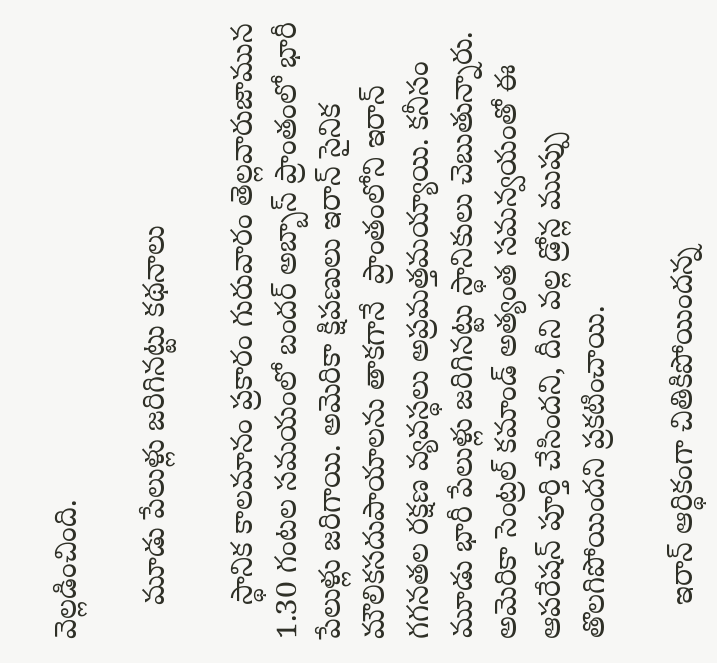వెల్లడించింది.

    మూడు పేలుళ్లు జరిగినట్టు కథనాలు

    స్థానిక కాలమానం ప్రకారం గురువారం తెల్లవారుజామున 1.30 గంటల సమయంలో బందర్ అబ్బాస్‌ ప్రాంతంలో భారీ పేలుళ్లు జరిగాయి. అమెరికా క్షిపణులు ఇరాన్ సైనిక మౌలికసదుపాయాలను తాకగానే  ప్రాంతంలోని ఇరాన్ గగనతల రక్షణ వ్యవస్థలు అప్రమత్తమయ్యాయి. కనీసం మూడు భారీ పేలుళ్లు జరిగినట్టు స్థానికులు చెబుతున్నారు. అమెరికా సెంట్రల్ కమాండ్ అత్యంత సమన్వయంతో ఈ ఆపరేషన్ పూర్తి చేసిందని, దీని వల్ల డ్రోన్ల ముప్పు తొలగిపోయిందని ప్రకటించాయి.

    ఇరాన్ ఆర్థికంగా చితికిపోయిందన్న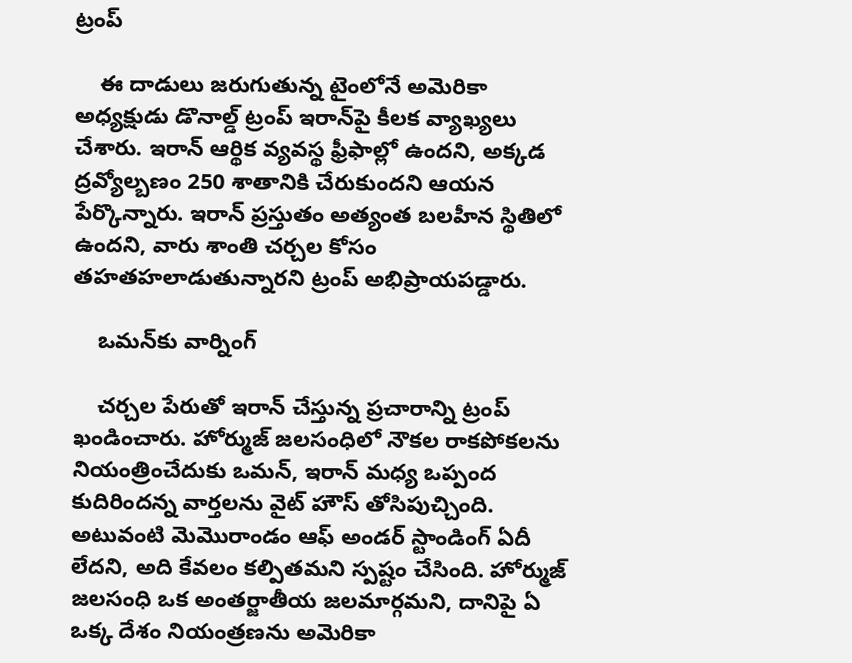ట్రంప్

    ఈ దాడులు జరుగుతున్న టైంలోనే అమెరికా అధ్యక్షుడు డొనాల్డ్ ట్రంప్‌ ఇరాన్‌పై కీలక వ్యాఖ్యలు చేశారు. ఇరాన్ ఆర్థిక వ్యవస్థ ఫ్రీఫాల్లో ఉందని, అక్కడ ద్రవ్యోల్బణం 250 శాతానికి చేరుకుందని ఆయన పేర్కొన్నారు. ఇరాన్ ప్రస్తుతం అత్యంత బలహీన స్థితిలో ఉందని, వారు శాంతి చర్చల కోసం తహతహలాడుతున్నారని ట్రంప్ అభిప్రాయపడ్డారు.

    ఒమన్‌కు వార్నింగ్

    చర్చల పేరుతో ఇరాన్ చేస్తున్న ప్రచారాన్ని ట్రంప్ ఖండించారు. హోర్ముజ్ జలసంధిలో నౌకల రాకపోకలను నియంత్రించేదుకు ఒమన్, ఇరాన్ మధ్య ఒప్పంద కుదిరిందన్న వార్తలను వైట్ హౌస్ తోసిపుచ్చింది. అటువంటి మెమొరాండం ఆఫ్ అండర్ స్టాండింగ్ ఏదీ లేదని, అది కేవలం కల్పితమని స్పష్టం చేసింది. హోర్ముజ్ జలసంధి ఒక అంతర్జాతీయ జలమార్గమని, దానిపై ఏ ఒక్క దేశం నియంత్రణను అమెరికా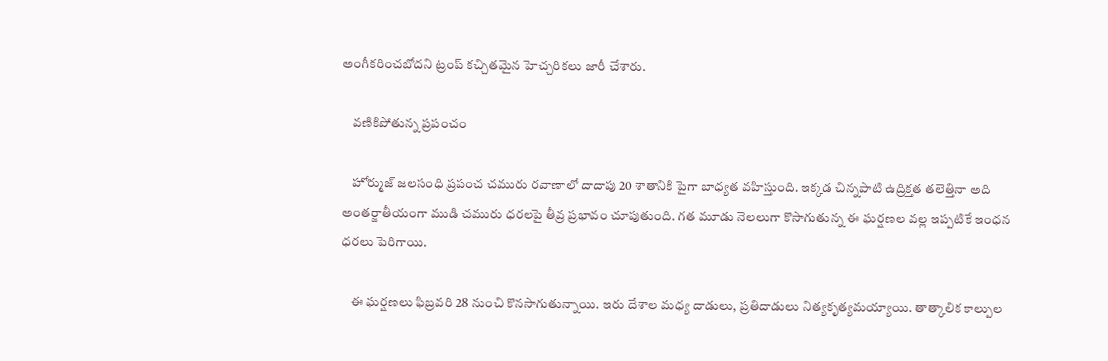అంగీకరించబోదని ట్రంప్ కచ్చితమైన హెచ్చరికలు జారీ చేశారు.

    వణికిపోతున్న ప్రపంచం

    హోర్ముజ్ జలసంధి ప్రపంచ చమురు రవాణాలో దాదాపు 20 శాతానికి పైగా బాధ్యత వహిస్తుంది. ఇక్కడ చిన్నపాటి ఉద్రిక్తత తలెత్తినా అది అంతర్జాతీయంగా ముడి చమురు ధరలపై తీవ్ర ప్రభావం చూపుతుంది. గత మూడు నెలలుగా కొసాగుతున్న ఈ ఘర్షణల వల్ల ఇప్పటికే ఇంధన ధరలు పెరిగాయి.

    ఈ ఘర్షణలు ఫిబ్రవరి 28 నుంచి కొనసాగుతున్నాయి. ఇరు దేశాల మధ్య దాడులు, ప్రతిదాడులు నిత్యకృత్యమయ్యాయి. తాత్కాలిక కాల్పుల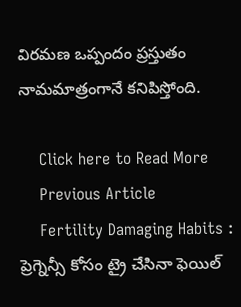విరమణ ఒప్పందం ప్రస్తుతం నామమాత్రంగానే కనిపిస్తోంది.

    Click here to Read More
    Previous Article
    Fertility Damaging Habits : ప్రెగ్నెన్సీ కోసం ట్రై చేసినా ఫెయిల్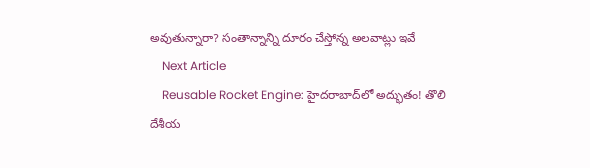అవుతున్నారా? సంతాన్నాన్ని దూరం చేస్తోన్న అలవాట్లు ఇవే
    Next Article
    Reusable Rocket Engine: హైదరాబాద్‌లో అద్భుతం! తొలి దేశీయ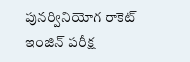పునర్వినియోగ రాకెట్ ఇంజిన్ పరీక్ష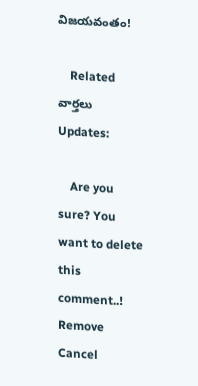విజయవంతం!

    Related వార్తలు Updates:

    Are you sure? You want to delete this comment..! Remove Cancel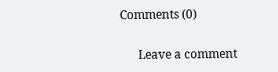Comments (0)

      Leave a comment